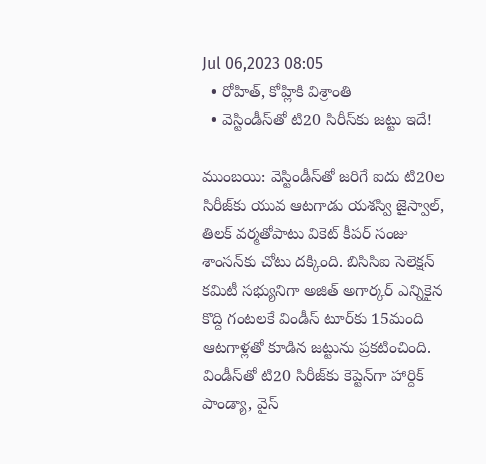Jul 06,2023 08:05
  • రోహిత్‌, కోహ్లికి విశ్రాంతి
  • వెస్టిండీస్‌తో టి20 సిరీస్‌కు జట్టు ఇదే!

ముంబయి: వెస్టిండీస్‌తో జరిగే ఐదు టి20ల సిరీజ్‌కు యువ ఆటగాడు యశస్వి జైస్వాల్‌, తిలక్‌ వర్మతోపాటు వికెట్‌ కీపర్‌ సంజు శాంసన్‌కు చోటు దక్కింది. బిసిసిఐ సెలెక్షన్‌ కమిటీ సభ్యునిగా అజిత్‌ అగార్కర్‌ ఎన్నికైన కొద్ది గంటలకే విండీస్‌ టూర్‌కు 15మంది ఆటగాళ్లతో కూడిన జట్టును ప్రకటించింది. విండీస్‌తో టి20 సిరీజ్‌కు కెప్టెన్‌గా హార్దిక్‌ పాండ్యా, వైస్‌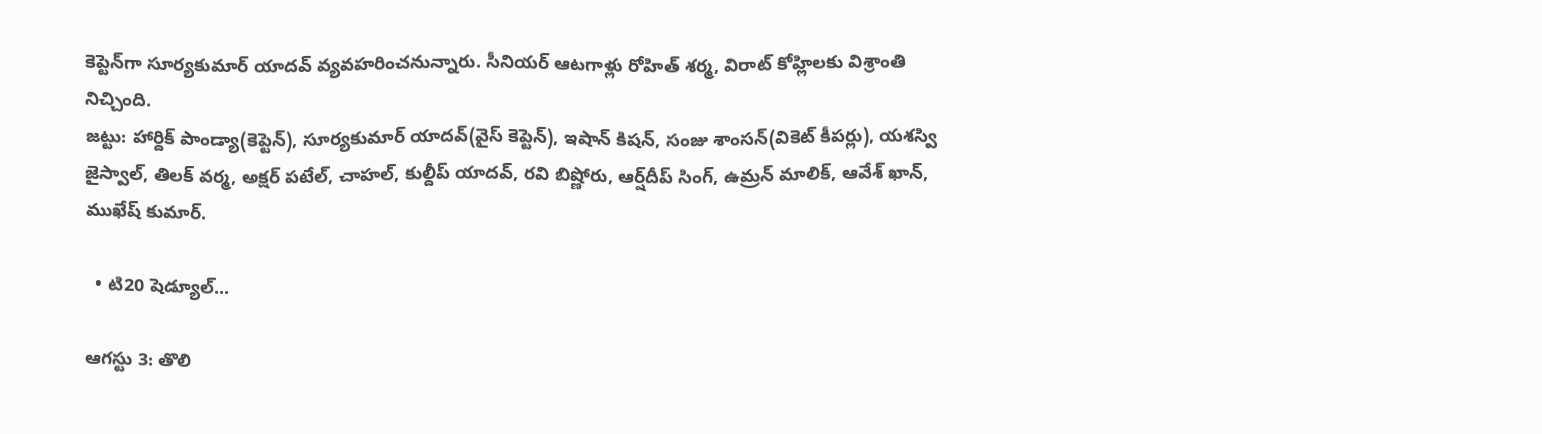కెప్టెన్‌గా సూర్యకుమార్‌ యాదవ్‌ వ్యవహరించనున్నారు. సీనియర్‌ ఆటగాళ్లు రోహిత్‌ శర్మ, విరాట్‌ కోహ్లిలకు విశ్రాంతి నిచ్చింది.
జట్టు: హార్దిక్‌ పాండ్యా(కెప్టెన్‌), సూర్యకుమార్‌ యాదవ్‌(వైస్‌ కెప్టెన్‌), ఇషాన్‌ కిషన్‌, సంజు శాంసన్‌(వికెట్‌ కీపర్లు), యశస్వి జైస్వాల్‌, తిలక్‌ వర్మ, అక్షర్‌ పటేల్‌, చాహల్‌, కుల్దీప్‌ యాదవ్‌, రవి బిష్ణోరు, ఆర్ష్‌దీప్‌ సింగ్‌, ఉమ్రన్‌ మాలిక్‌, ఆవేశ్‌ ఖాన్‌, ముఖేష్‌ కుమార్‌.

  • టి20 షెడ్యూల్‌...

ఆగస్టు 3: తొలి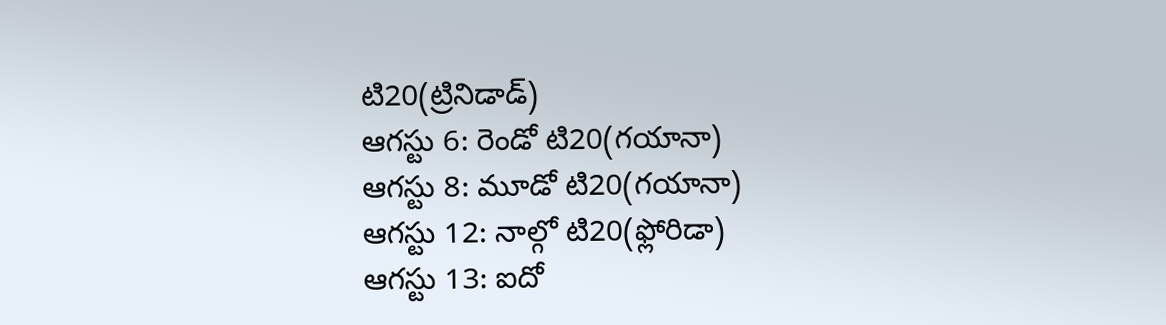టి20(ట్రినిడాడ్‌)
ఆగస్టు 6: రెండో టి20(గయానా)
ఆగస్టు 8: మూడో టి20(గయానా)
ఆగస్టు 12: నాల్గో టి20(ఫ్లోరిడా)
ఆగస్టు 13: ఐదో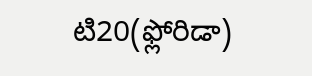టి20(ఫ్లోరిడా)